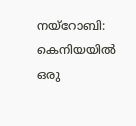നയ്റോബി: കെനിയയിൽ ഒരു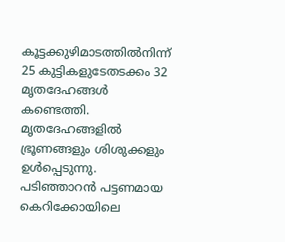കൂട്ടക്കുഴിമാടത്തിൽനിന്ന് 25 കുട്ടികളുടേതടക്കം 32 മൃതദേഹങ്ങൾ കണ്ടെത്തി.
മൃതദേഹങ്ങളിൽ ഭ്രൂണങ്ങളും ശിശുക്കളും ഉൾപ്പെടുന്നു. പടിഞ്ഞാറൻ പട്ടണമായ കെറിക്കോയിലെ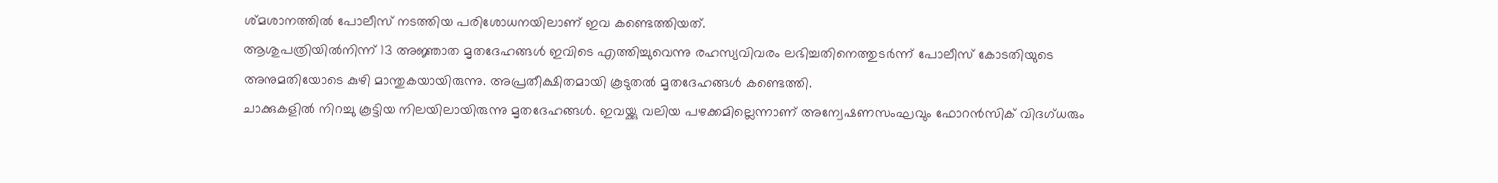ശ്മശാനത്തിൽ പോലീസ് നടത്തിയ പരിശോധനയിലാണ് ഇവ കണ്ടെത്തിയത്.
ആശുപത്രിയിൽനിന്ന് 13 അജ്ഞാത മൃതദേഹങ്ങൾ ഇവിടെ എത്തിച്ചുവെന്നു രഹസ്യവിവരം ലഭിച്ചതിനെത്തുടർന്ന് പോലീസ് കോടതിയുടെ അനുമതിയോടെ കുഴി മാന്തുകയായിരുന്നു. അപ്രതീക്ഷിതമായി കൂടുതൽ മൃതദേഹങ്ങൾ കണ്ടെത്തി.
ചാക്കുകളിൽ നിറച്ചു കൂട്ടിയ നിലയിലായിരുന്നു മൃതദേഹങ്ങൾ. ഇവയ്ക്കു വലിയ പഴക്കമില്ലെന്നാണ് അന്വേഷണസംഘവും ഫോറൻസിക് വിദഗ്ധരും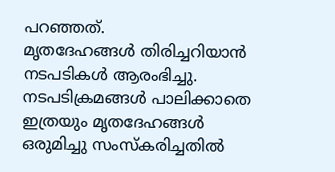പറഞ്ഞത്.
മൃതദേഹങ്ങൾ തിരിച്ചറിയാൻ നടപടികൾ ആരംഭിച്ചു. നടപടിക്രമങ്ങൾ പാലിക്കാതെ ഇത്രയും മൃതദേഹങ്ങൾ ഒരുമിച്ചു സംസ്കരിച്ചതിൽ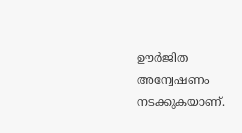ഊർജിത അന്വേഷണം നടക്കുകയാണ്.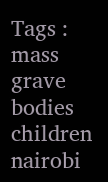Tags : mass grave bodies children nairobi